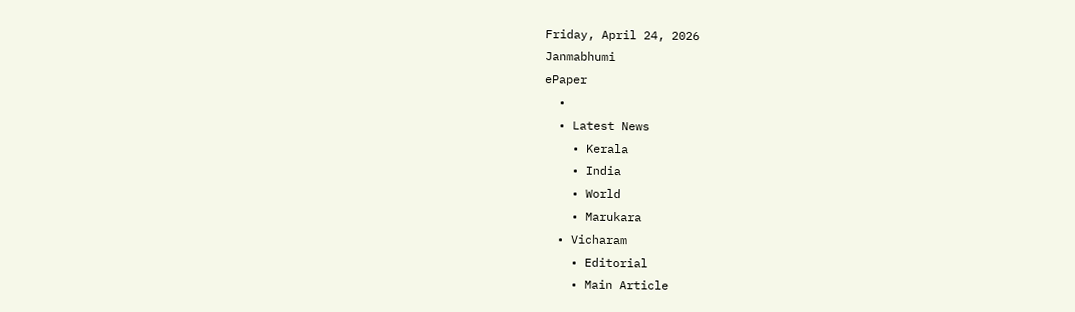Friday, April 24, 2026
Janmabhumi
ePaper
  •
  • Latest News
    • Kerala
    • India
    • World
    • Marukara
  • Vicharam
    • Editorial
    • Main Article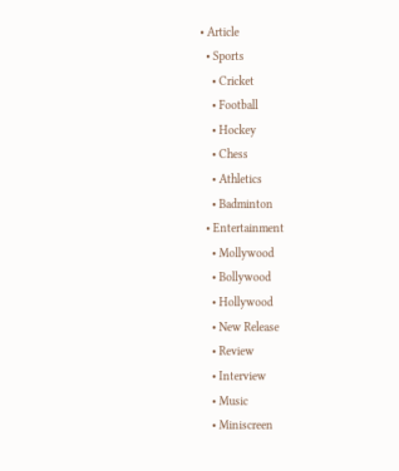• Article
  • Sports
    • Cricket
    • Football
    • Hockey
    • Chess
    • Athletics
    • Badminton
  • Entertainment
    • Mollywood
    • Bollywood
    • Hollywood
    • New Release
    • Review
    • Interview
    • Music
    • Miniscreen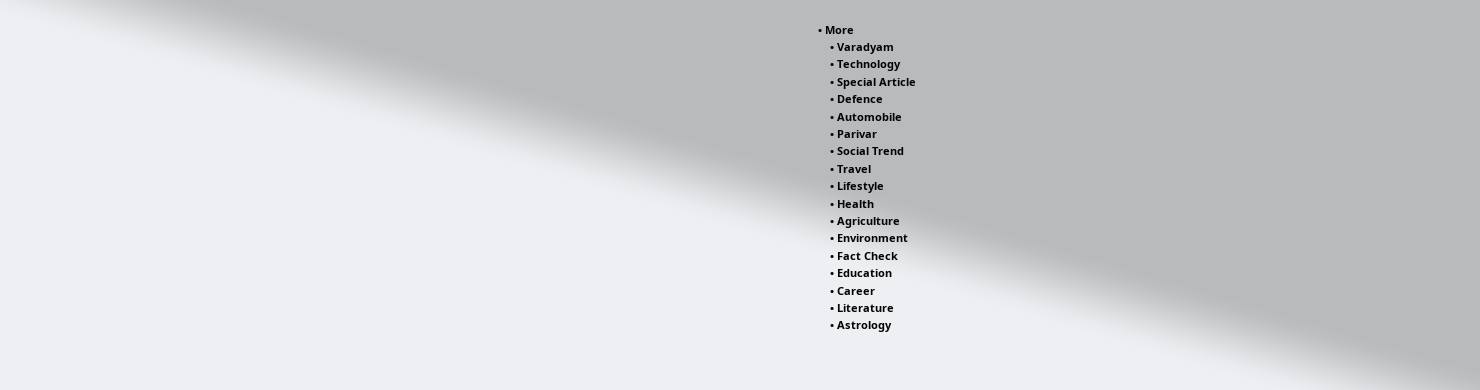• More
    • Varadyam
    • Technology
    • Special Article
    • Defence
    • Automobile
    • Parivar
    • Social Trend
    • Travel
    • Lifestyle
    • Health
    • Agriculture
    • Environment
    • Fact Check
    • Education
    • Career
    • Literature
    • Astrology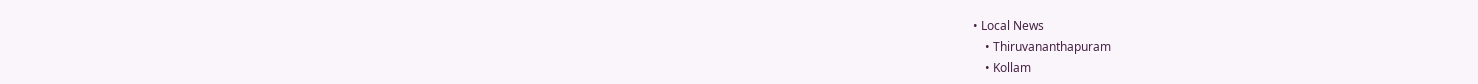• Local News
    • Thiruvananthapuram
    • Kollam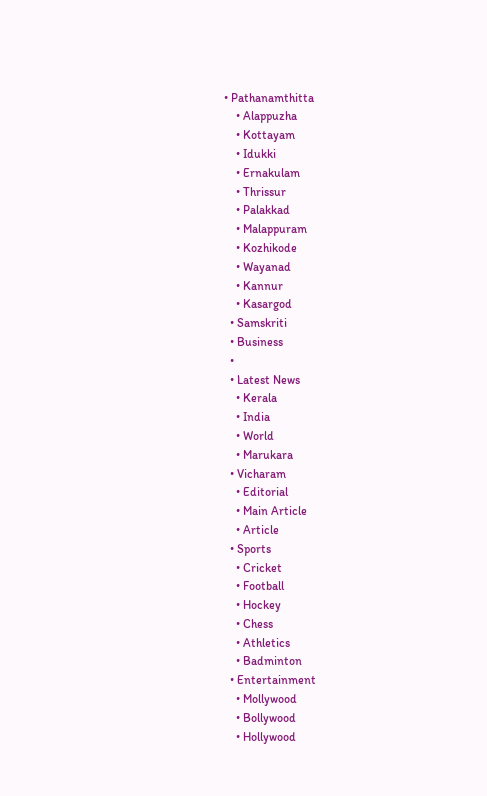• Pathanamthitta
    • Alappuzha
    • Kottayam
    • Idukki
    • Ernakulam
    • Thrissur
    • Palakkad
    • Malappuram
    • Kozhikode
    • Wayanad
    • Kannur
    • Kasargod
  • Samskriti
  • Business
  •
  • Latest News
    • Kerala
    • India
    • World
    • Marukara
  • Vicharam
    • Editorial
    • Main Article
    • Article
  • Sports
    • Cricket
    • Football
    • Hockey
    • Chess
    • Athletics
    • Badminton
  • Entertainment
    • Mollywood
    • Bollywood
    • Hollywood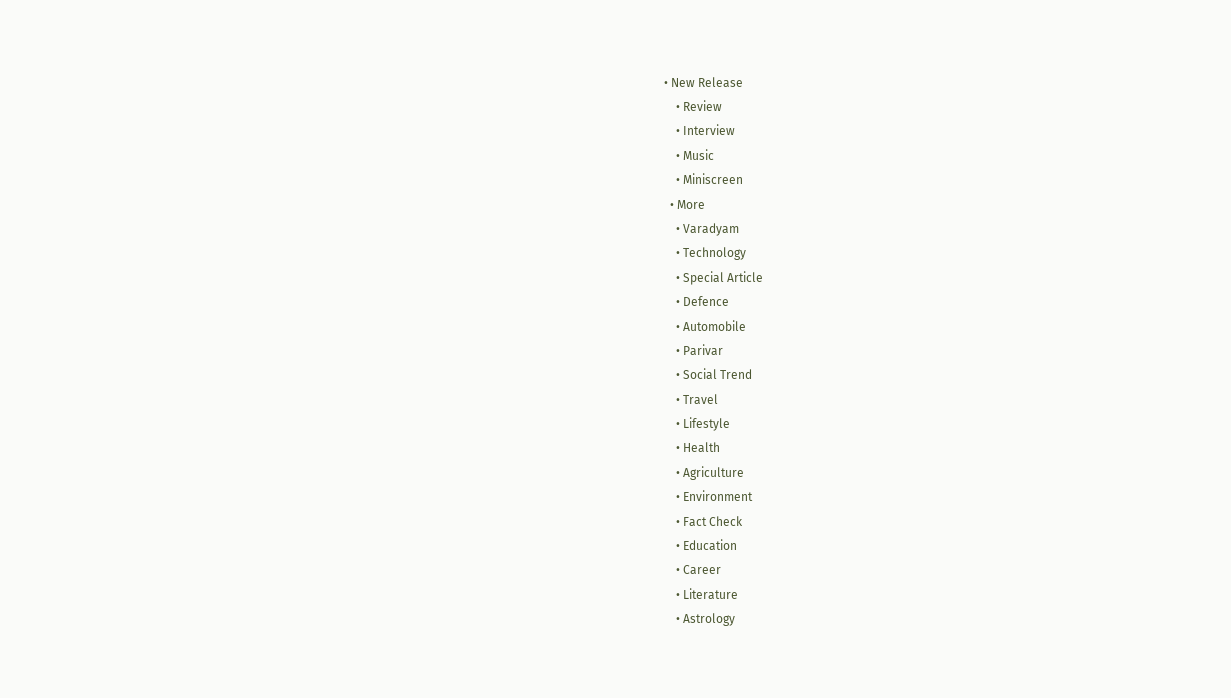• New Release
    • Review
    • Interview
    • Music
    • Miniscreen
  • More
    • Varadyam
    • Technology
    • Special Article
    • Defence
    • Automobile
    • Parivar
    • Social Trend
    • Travel
    • Lifestyle
    • Health
    • Agriculture
    • Environment
    • Fact Check
    • Education
    • Career
    • Literature
    • Astrology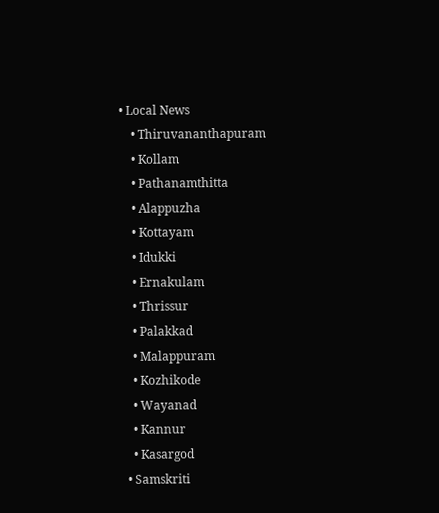• Local News
    • Thiruvananthapuram
    • Kollam
    • Pathanamthitta
    • Alappuzha
    • Kottayam
    • Idukki
    • Ernakulam
    • Thrissur
    • Palakkad
    • Malappuram
    • Kozhikode
    • Wayanad
    • Kannur
    • Kasargod
  • Samskriti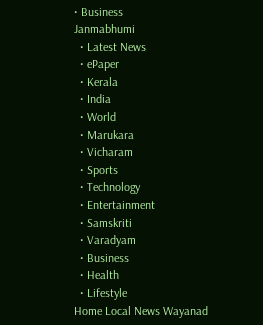• Business
Janmabhumi
  • Latest News
  • ePaper
  • Kerala
  • India
  • World
  • Marukara
  • Vicharam
  • Sports
  • Technology
  • Entertainment
  • Samskriti
  • Varadyam
  • Business
  • Health
  • Lifestyle
Home Local News Wayanad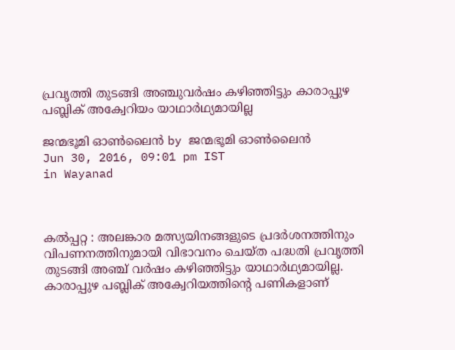പ്രവൃത്തി തുടങ്ങി അഞ്ചുവര്‍ഷം കഴിഞ്ഞിട്ടും കാരാപ്പുഴ പബ്ലിക് അക്വേറിയം യാഥാര്‍ഥ്യമായില്ല

ജന്മഭൂമി ഓണ്‍ലൈന്‍ by ജന്മഭൂമി ഓണ്‍ലൈന്‍
Jun 30, 2016, 09:01 pm IST
in Wayanad



കല്‍പ്പറ്റ : അലങ്കാര മത്സ്യയിനങ്ങളുടെ പ്രദര്‍ശനത്തിനും വിപണനത്തിനുമായി വിഭാവനം ചെയ്ത പദ്ധതി പ്രവൃത്തി തുടങ്ങി അഞ്ച് വര്‍ഷം കഴിഞ്ഞിട്ടും യാഥാര്‍ഥ്യമായില്ല. കാരാപ്പുഴ പബ്ലിക് അക്വേറിയത്തിന്റെ പണികളാണ്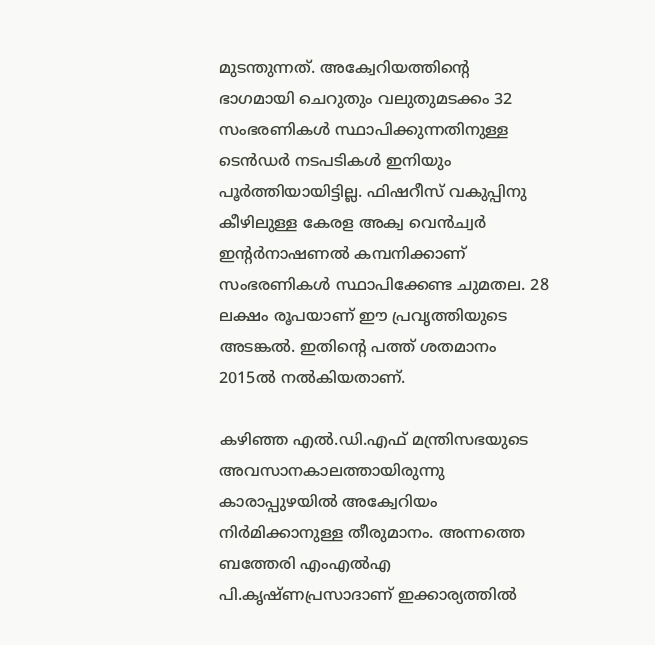മുടന്തുന്നത്. അക്വേറിയത്തിന്റെ ഭാഗമായി ചെറുതും വലുതുമടക്കം 32 സംഭരണികള്‍ സ്ഥാപിക്കുന്നതിനുള്ള ടെന്‍ഡര്‍ നടപടികള്‍ ഇനിയും പൂര്‍ത്തിയായിട്ടില്ല. ഫിഷറീസ് വകുപ്പിനു കീഴിലുള്ള കേരള അക്വ വെന്‍ച്വര്‍ ഇന്റര്‍നാഷണല്‍ കമ്പനിക്കാണ് സംഭരണികള്‍ സ്ഥാപിക്കേണ്ട ചുമതല. 28 ലക്ഷം രൂപയാണ് ഈ പ്രവൃത്തിയുടെ അടങ്കല്‍. ഇതിന്റെ പത്ത് ശതമാനം 2015ല്‍ നല്‍കിയതാണ്.

കഴിഞ്ഞ എല്‍.ഡി.എഫ് മന്ത്രിസഭയുടെ അവസാനകാലത്തായിരുന്നു കാരാപ്പുഴയില്‍ അക്വേറിയം നിര്‍മിക്കാനുള്ള തീരുമാനം. അന്നത്തെ ബത്തേരി എംഎല്‍എ പി.കൃഷ്ണപ്രസാദാണ് ഇക്കാര്യത്തില്‍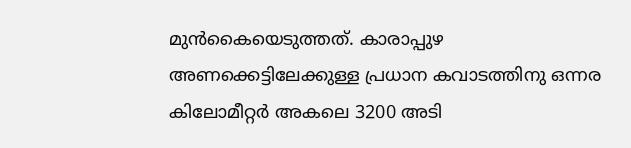മുന്‍കൈയെടുത്തത്. കാരാപ്പുഴ അണക്കെട്ടിലേക്കുള്ള പ്രധാന കവാടത്തിനു ഒന്നര കിലോമീറ്റര്‍ അകലെ 3200 അടി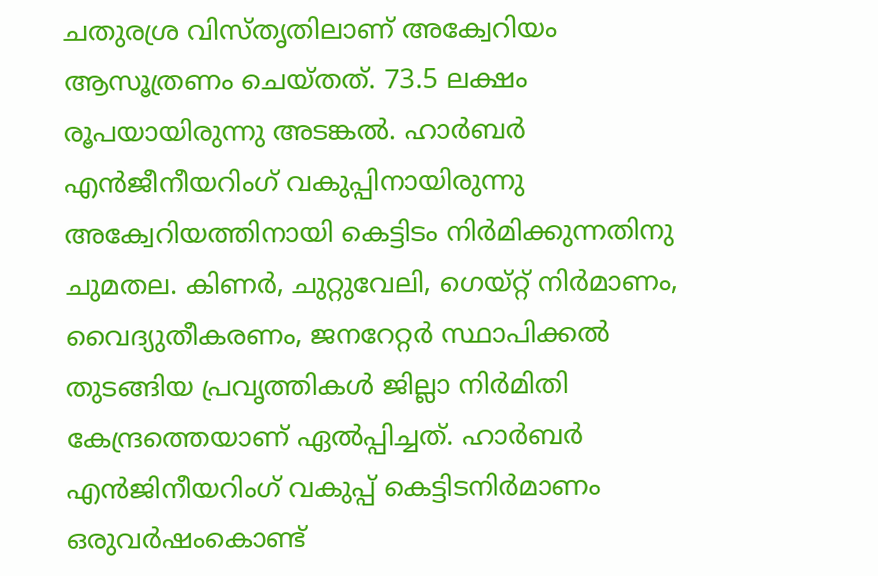ചതുരശ്ര വിസ്തൃതിലാണ് അക്വേറിയം ആസൂത്രണം ചെയ്തത്. 73.5 ലക്ഷം രൂപയായിരുന്നു അടങ്കല്‍. ഹാര്‍ബര്‍ എന്‍ജീനീയറിംഗ് വകുപ്പിനായിരുന്നു അക്വേറിയത്തിനായി കെട്ടിടം നിര്‍മിക്കുന്നതിനു ചുമതല. കിണര്‍, ചുറ്റുവേലി, ഗെയ്റ്റ് നിര്‍മാണം, വൈദ്യുതീകരണം, ജനറേറ്റര്‍ സ്ഥാപിക്കല്‍ തുടങ്ങിയ പ്രവൃത്തികള്‍ ജില്ലാ നിര്‍മിതി കേന്ദ്രത്തെയാണ് ഏല്‍പ്പിച്ചത്. ഹാര്‍ബര്‍ എന്‍ജിനീയറിംഗ് വകുപ്പ് കെട്ടിടനിര്‍മാണം ഒരുവര്‍ഷംകൊണ്ട്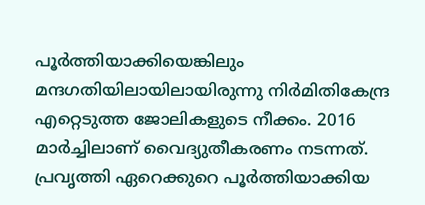പൂര്‍ത്തിയാക്കിയെങ്കിലും മന്ദഗതിയിലായിലായിരുന്നു നിര്‍മിതികേന്ദ്ര എറ്റെടുത്ത ജോലികളുടെ നീക്കം. 2016 മാര്‍ച്ചിലാണ് വൈദ്യുതീകരണം നടന്നത്. പ്രവൃത്തി ഏറെക്കുറെ പൂര്‍ത്തിയാക്കിയ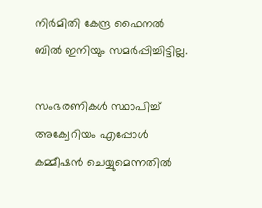നിര്‍മിതി കേന്ദ്ര ഫൈനല്‍ ബില്‍ ഇനിയും സമര്‍പ്പിച്ചിട്ടില്ല.

സംഭരണികള്‍ സ്ഥാപിച്ച് അക്വേറിയം എപ്പോള്‍ കമ്മീഷന്‍ ചെയ്യുമെന്നതില്‍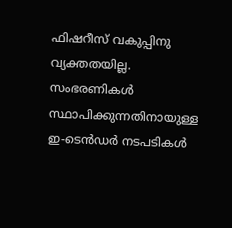ഫിഷറീസ് വകുപ്പിനു വ്യക്തതയില്ല. സംഭരണികള്‍ സ്ഥാപിക്കുന്നതിനായുള്ള ഇ-ടെന്‍ഡര്‍ നടപടികള്‍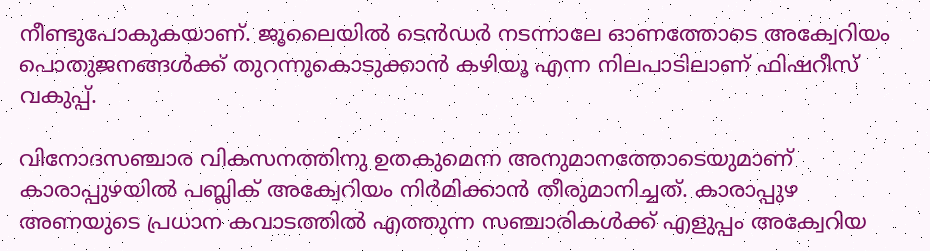നീണ്ടുപോകുകയാണ്. ജൂലൈയില്‍ ടെന്‍ഡര്‍ നടന്നാലേ ഓണത്തോടെ അക്വേറിയം പൊതുജനങ്ങള്‍ക്ക് തുറന്നുകൊടുക്കാന്‍ കഴിയൂ എന്ന നിലപാടിലാണ് ഫിഷറീസ് വകുപ്പ്.

വിനോദസഞ്ചാര വികസനത്തിനു ഉതകുമെന്ന അനുമാനത്തോടെയുമാണ് കാരാപ്പുഴയില്‍ പബ്ലിക് അക്വേറിയം നിര്‍മിക്കാന്‍ തീരുമാനിച്ചത്. കാരാപ്പുഴ അണയുടെ പ്രധാന കവാടത്തില്‍ എത്തുന്ന സഞ്ചാരികള്‍ക്ക് എളുപ്പം അക്വേറിയ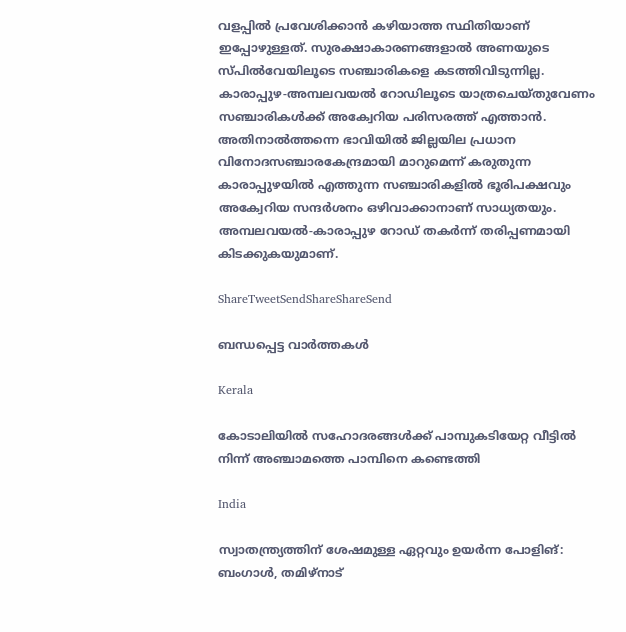വളപ്പില്‍ പ്രവേശിക്കാന്‍ കഴിയാത്ത സ്ഥിതിയാണ് ഇപ്പോഴുള്ളത്. സുരക്ഷാകാരണങ്ങളാല്‍ അണയുടെ സ്പില്‍വേയിലൂടെ സഞ്ചാരികളെ കടത്തിവിടുന്നില്ല. കാരാപ്പുഴ-അമ്പലവയല്‍ റോഡിലൂടെ യാത്രചെയ്തുവേണം സഞ്ചാരികള്‍ക്ക് അക്വേറിയ പരിസരത്ത് എത്താന്‍. അതിനാല്‍ത്തന്നെ ഭാവിയില്‍ ജില്ലയില പ്രധാന വിനോദസഞ്ചാരകേന്ദ്രമായി മാറുമെന്ന് കരുതുന്ന കാരാപ്പുഴയില്‍ എത്തുന്ന സഞ്ചാരികളില്‍ ഭൂരിപക്ഷവും അക്വേറിയ സന്ദര്‍ശനം ഒഴിവാക്കാനാണ് സാധ്യതയും. അമ്പലവയല്‍-കാരാപ്പുഴ റോഡ് തകര്‍ന്ന് തരിപ്പണമായി കിടക്കുകയുമാണ്.

ShareTweetSendShareShareSend

ബന്ധപ്പെട്ട വാര്‍ത്തകള്‍

Kerala

കോടാലിയില്‍ സഹോദരങ്ങള്‍ക്ക് പാമ്പുകടിയേറ്റ വീട്ടില്‍ നിന്ന് അഞ്ചാമത്തെ പാമ്പിനെ കണ്ടെത്തി

India

സ്വാതന്ത്ര്യത്തിന് ശേഷമുള്ള ഏറ്റവും ഉയർന്ന പോളിങ്: ബംഗാൾ, തമിഴ്‌നാട്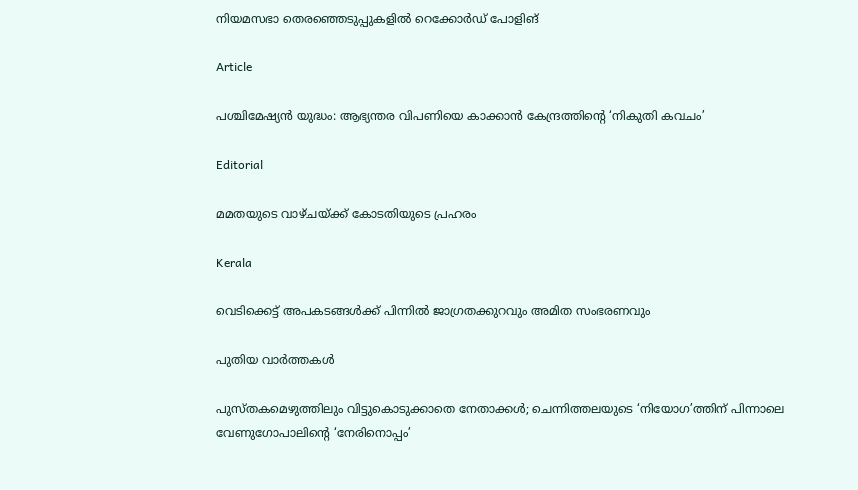നിയമസഭാ തെരഞ്ഞെടുപ്പുകളിൽ റെക്കോർഡ് പോളിങ്

Article

പശ്ചിമേഷ്യന്‍ യുദ്ധം: ആഭ്യന്തര വിപണിയെ കാക്കാന്‍ കേന്ദ്രത്തിന്റെ ‘നികുതി കവചം’

Editorial

മമതയുടെ വാഴ്ചയ്‌ക്ക് കോടതിയുടെ പ്രഹരം

Kerala

വെടിക്കെട്ട് അപകടങ്ങള്‍ക്ക് പിന്നില്‍ ജാഗ്രതക്കുറവും അമിത സംഭരണവും

പുതിയ വാര്‍ത്തകള്‍

പുസ്തകമെഴുത്തിലും വിട്ടുകൊടുക്കാതെ നേതാക്കള്‍; ചെന്നിത്തലയുടെ ‘നിയോഗ’ത്തിന് പിന്നാലെ വേണുഗോപാലിന്റെ ‘നേരിനൊപ്പം’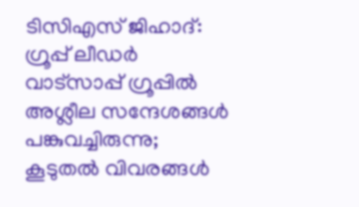ടിസിഎസ് ജിഹാദ്: ഗ്രൂപ്പ് ലീഡര്‍ വാട്‌സാപ്പ് ഗ്രൂപ്പില്‍ അശ്ലീല സന്ദേശങ്ങള്‍ പങ്കുവച്ചിരുന്നു; കൂടുതല്‍ വിവരങ്ങള്‍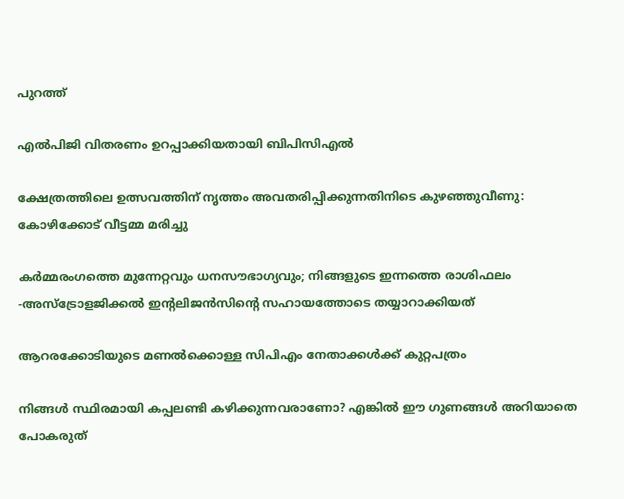പുറത്ത്

എല്‍പിജി വിതരണം ഉറപ്പാക്കിയതായി ബിപിസിഎല്‍

ക്ഷേത്രത്തിലെ ഉത്സവത്തിന് നൃത്തം അവതരിപ്പിക്കുന്നതിനിടെ കുഴഞ്ഞുവീണു: കോഴിക്കോട് വീട്ടമ്മ മരിച്ചു

കർമ്മരംഗത്തെ മുന്നേറ്റവും ധനസൗഭാഗ്യവും; നിങ്ങളുടെ ഇന്നത്തെ രാശിഫലം -അസ്ട്രോളജിക്കൽ ഇന്റലിജൻസിന്റെ സഹായത്തോടെ തയ്യാറാക്കിയത്

ആറരക്കോടിയുടെ മണല്‍ക്കൊള്ള സിപിഎം നേതാക്കള്‍ക്ക് കുറ്റപത്രം

നിങ്ങള്‍ സ്ഥിരമായി കപ്പലണ്ടി കഴിക്കുന്നവരാണോ? എങ്കില്‍ ഈ ഗുണങ്ങൾ അറിയാതെ പോകരുത്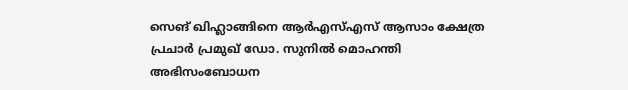സെങ് ഖിഹ്ലാങ്ങിനെ ആര്‍എസ്എസ് ആസാം ക്ഷേത്ര പ്രചാര്‍ പ്രമുഖ് ഡോ. സുനില്‍ മൊഹന്തി അഭിസംബോധന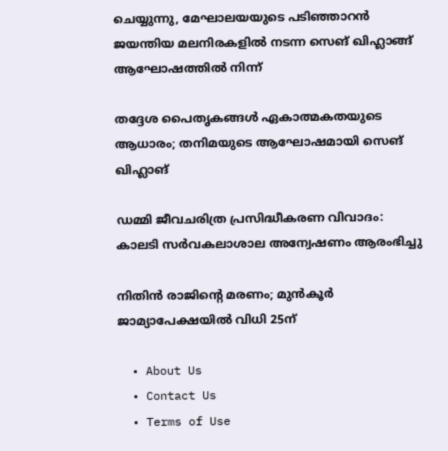ചെയ്യുന്നു, മേഘാലയയുടെ പടിഞ്ഞാറന്‍ ജയന്തിയ മലനിരകളില്‍ നടന്ന സെങ് ഖിഹ്ലാങ്ങ് ആഘോഷത്തില്‍ നിന്ന്

തദ്ദേശ പൈതൃകങ്ങള്‍ ഏകാത്മകതയുടെ ആധാരം; തനിമയുടെ ആഘോഷമായി സെങ് ഖിഹ്ലാങ്

ഡമ്മി ജീവചരിത്ര പ്രസിദ്ധീകരണ വിവാദം: കാലടി സര്‍വകലാശാല അന്വേഷണം ആരംഭിച്ചു

നിതിന്‍ രാജിന്റെ മരണം; മുന്‍കൂര്‍ ജാമ്യാപേക്ഷയില്‍ വിധി 25ന്

  • About Us
  • Contact Us
  • Terms of Use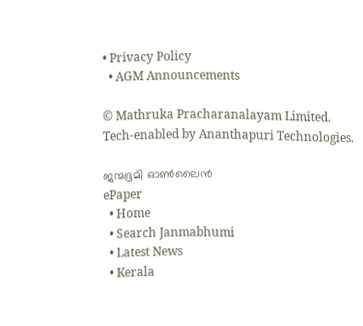• Privacy Policy
  • AGM Announcements

© Mathruka Pracharanalayam Limited.
Tech-enabled by Ananthapuri Technologies.

ജന്മഭൂമി ഓണ്‍ലൈന്‍
ePaper
  • Home
  • Search Janmabhumi
  • Latest News
  • Kerala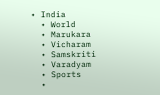• India
  • World
  • Marukara
  • Vicharam
  • Samskriti
  • Varadyam
  • Sports
  •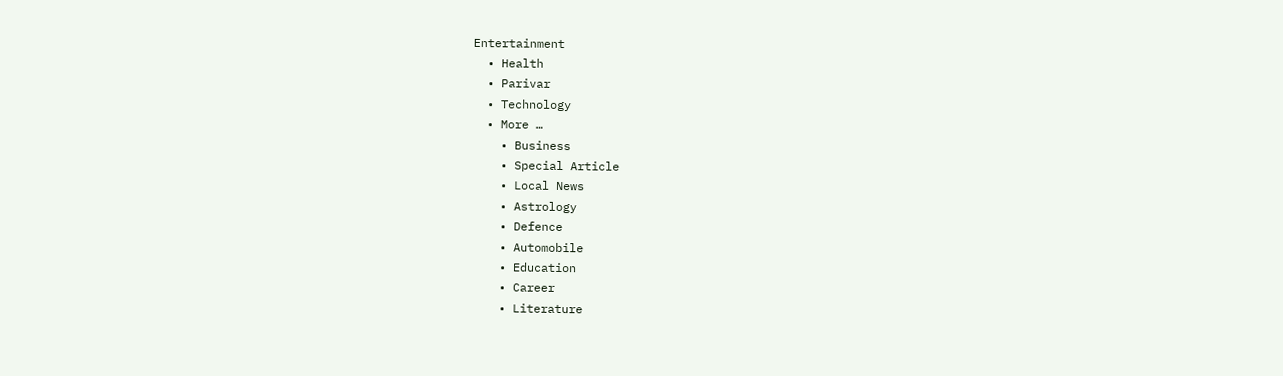Entertainment
  • Health
  • Parivar
  • Technology
  • More …
    • Business
    • Special Article
    • Local News
    • Astrology
    • Defence
    • Automobile
    • Education
    • Career
    • Literature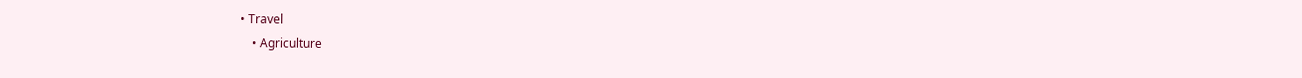• Travel
    • Agriculture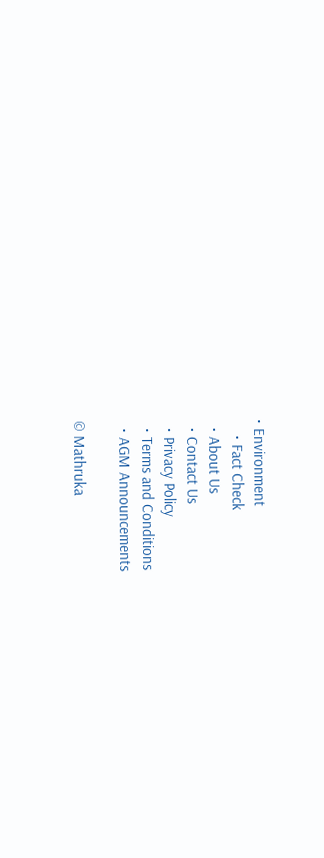• Environment
    • Fact Check
  • About Us
  • Contact Us
  • Privacy Policy
  • Terms and Conditions
  • AGM Announcements

© Mathruka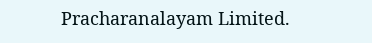Pracharanalayam Limited.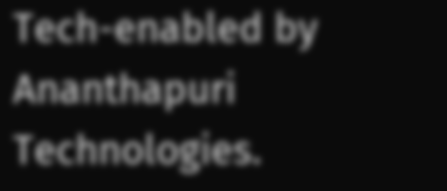Tech-enabled by Ananthapuri Technologies.